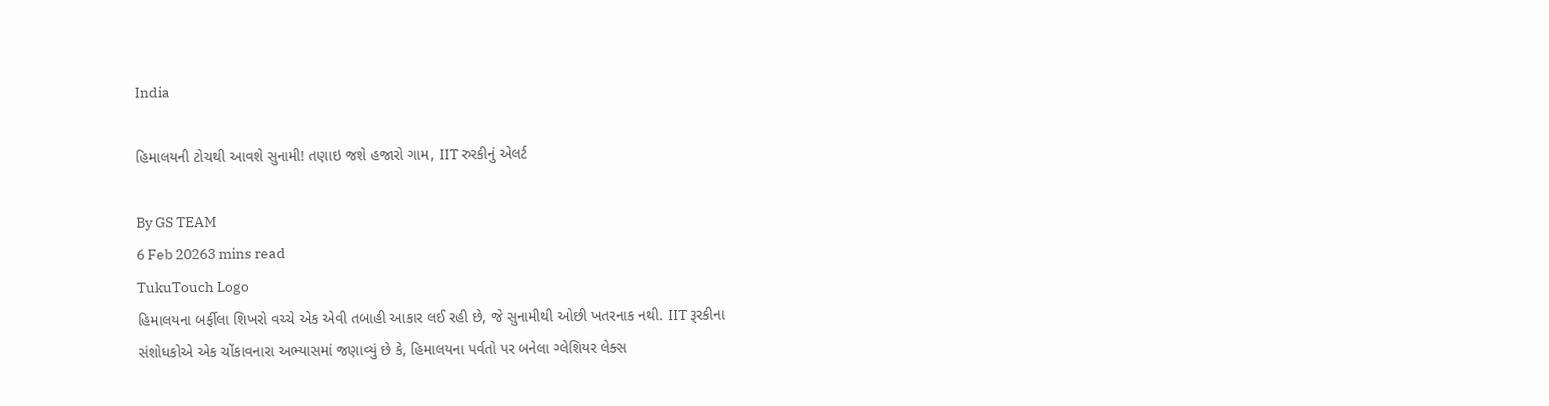India

હિમાલયની ટોચથી આવશે સુનામી! તણાઇ જશે હજારો ગામ, IIT રુરકીનું એલર્ટ

By GS TEAM
6 Feb 20263 mins read
TukuTouch Logo
હિમાલયના બર્ફીલા શિખરો વચ્ચે એક એવી તબાહી આકાર લઈ રહી છે, જે સુનામીથી ઓછી ખતરનાક નથી. IIT રૂરકીના સંશોધકોએ એક ચોંકાવનારા અભ્યાસમાં જણાવ્યું છે કે, હિમાલયના પર્વતો પર બનેલા ગ્લેશિયર લેક્સ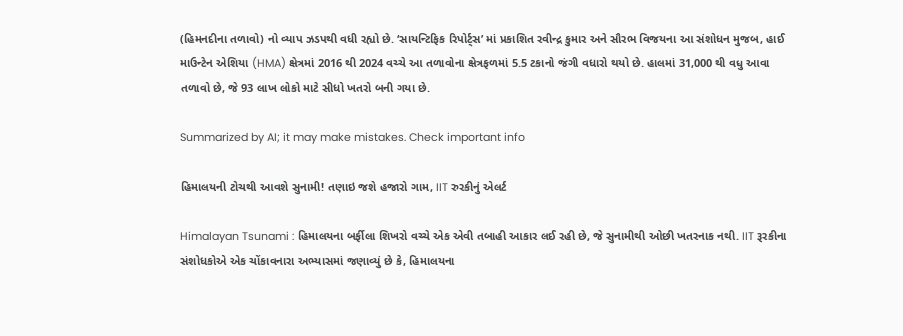(હિમનદીના તળાવો) નો વ્યાપ ઝડપથી વધી રહ્યો છે. ‘સાયન્ટિફિક રિપોર્ટ્સ’ માં પ્રકાશિત રવીન્દ્ર કુમાર અને સૌરભ વિજયના આ સંશોધન મુજબ, હાઈ માઉન્ટેન એશિયા (HMA) ક્ષેત્રમાં 2016 થી 2024 વચ્ચે આ તળાવોના ક્ષેત્રફળમાં 5.5 ટકાનો જંગી વધારો થયો છે. હાલમાં 31,000 થી વધુ આવા તળાવો છે, જે 93 લાખ લોકો માટે સીધો ખતરો બની ગયા છે.

Summarized by AI; it may make mistakes. Check important info

હિમાલયની ટોચથી આવશે સુનામી! તણાઇ જશે હજારો ગામ, IIT રુરકીનું એલર્ટ

Himalayan Tsunami : હિમાલયના બર્ફીલા શિખરો વચ્ચે એક એવી તબાહી આકાર લઈ રહી છે, જે સુનામીથી ઓછી ખતરનાક નથી. IIT રૂરકીના સંશોધકોએ એક ચોંકાવનારા અભ્યાસમાં જણાવ્યું છે કે, હિમાલયના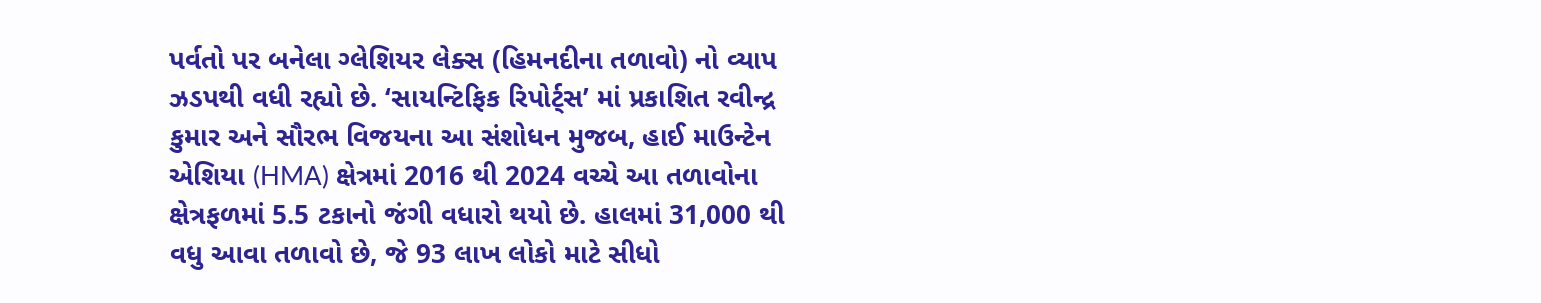પર્વતો પર બનેલા ગ્લેશિયર લેક્સ (હિમનદીના તળાવો) નો વ્યાપ ઝડપથી વધી રહ્યો છે. ‘સાયન્ટિફિક રિપોર્ટ્સ’ માં પ્રકાશિત રવીન્દ્ર કુમાર અને સૌરભ વિજયના આ સંશોધન મુજબ, હાઈ માઉન્ટેન એશિયા (HMA) ક્ષેત્રમાં 2016 થી 2024 વચ્ચે આ તળાવોના ક્ષેત્રફળમાં 5.5 ટકાનો જંગી વધારો થયો છે. હાલમાં 31,000 થી વધુ આવા તળાવો છે, જે 93 લાખ લોકો માટે સીધો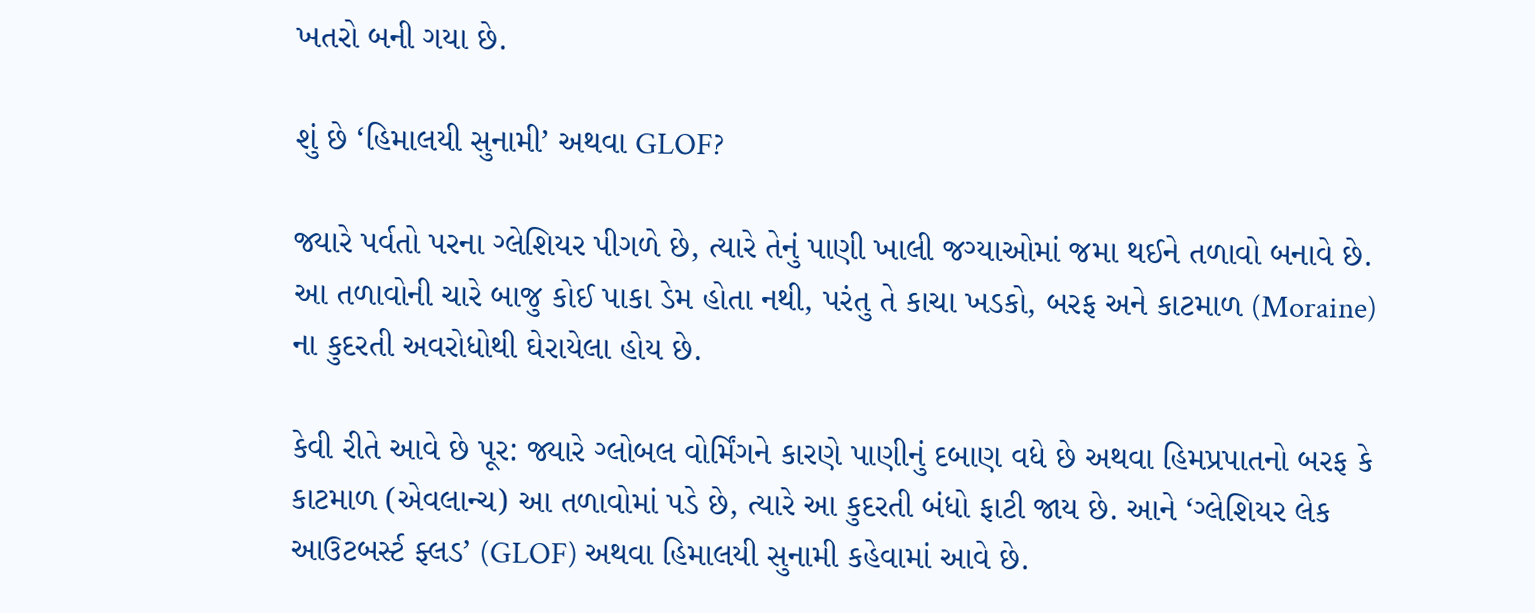ખતરો બની ગયા છે.

શું છે ‘હિમાલયી સુનામી’ અથવા GLOF?

જ્યારે પર્વતો પરના ગ્લેશિયર પીગળે છે, ત્યારે તેનું પાણી ખાલી જગ્યાઓમાં જમા થઈને તળાવો બનાવે છે. આ તળાવોની ચારે બાજુ કોઈ પાકા ડેમ હોતા નથી, પરંતુ તે કાચા ખડકો, બરફ અને કાટમાળ (Moraine) ના કુદરતી અવરોધોથી ઘેરાયેલા હોય છે.

કેવી રીતે આવે છે પૂર: જ્યારે ગ્લોબલ વોર્મિંગને કારણે પાણીનું દબાણ વધે છે અથવા હિમપ્રપાતનો બરફ કે કાટમાળ (એવલાન્ચ) આ તળાવોમાં પડે છે, ત્યારે આ કુદરતી બંધો ફાટી જાય છે. આને ‘ગ્લેશિયર લેક આઉટબર્સ્ટ ફ્લડ’ (GLOF) અથવા હિમાલયી સુનામી કહેવામાં આવે છે.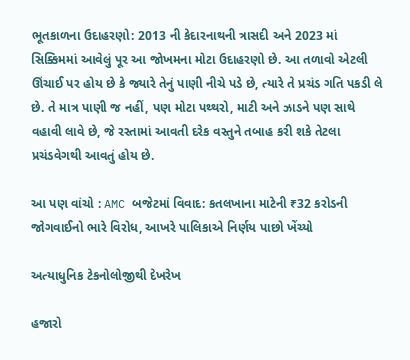ભૂતકાળના ઉદાહરણો: 2013 ની કેદારનાથની ત્રાસદી અને 2023 માં સિક્કિમમાં આવેલું પૂર આ જોખમના મોટા ઉદાહરણો છે. આ તળાવો એટલી ઊંચાઈ પર હોય છે કે જ્યારે તેનું પાણી નીચે પડે છે, ત્યારે તે પ્રચંડ ગતિ પકડી લે છે. તે માત્ર પાણી જ નહીં, પણ મોટા પથ્થરો, માટી અને ઝાડને પણ સાથે વહાવી લાવે છે, જે રસ્તામાં આવતી દરેક વસ્તુને તબાહ કરી શકે તેટલા પ્રચંડવેગથી આવતું હોય છે.

આ પણ વાંચો : AMC બજેટમાં વિવાદ: કતલખાના માટેની ₹32 કરોડની જોગવાઈનો ભારે વિરોધ, આખરે પાલિકાએ નિર્ણય પાછો ખેંચ્યો

અત્યાધુનિક ટેકનોલોજીથી દેખરેખ

હજારો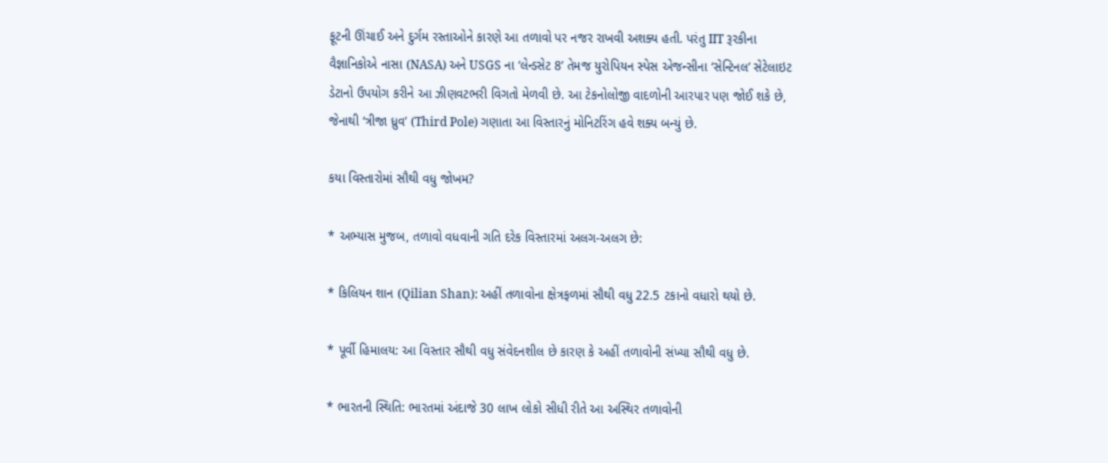ફૂટની ઊંચાઈ અને દુર્ગમ રસ્તાઓને કારણે આ તળાવો પર નજર રાખવી અશક્ય હતી. પરંતુ IIT રૂરકીના વૈજ્ઞાનિકોએ નાસા (NASA) અને USGS ના ‘લેન્ડસેટ 8’ તેમજ યુરોપિયન સ્પેસ એજન્સીના ‘સેન્ટિનલ’ સેટેલાઇટ ડેટાનો ઉપયોગ કરીને આ ઝીણવટભરી વિગતો મેળવી છે. આ ટેકનોલોજી વાદળોની આરપાર પણ જોઈ શકે છે, જેનાથી ‘ત્રીજા ધ્રુવ’ (Third Pole) ગણાતા આ વિસ્તારનું મોનિટરિંગ હવે શક્ય બન્યું છે.

કયા વિસ્તારોમાં સૌથી વધુ જોખમ?

* અભ્યાસ મુજબ, તળાવો વધવાની ગતિ દરેક વિસ્તારમાં અલગ-અલગ છે:

* કિલિયન શાન (Qilian Shan): અહીં તળાવોના ક્ષેત્રફળમાં સૌથી વધુ 22.5 ટકાનો વધારો થયો છે.

* પૂર્વી હિમાલય: આ વિસ્તાર સૌથી વધુ સંવેદનશીલ છે કારણ કે અહીં તળાવોની સંખ્યા સૌથી વધુ છે.

* ભારતની સ્થિતિ: ભારતમાં અંદાજે 30 લાખ લોકો સીધી રીતે આ અસ્થિર તળાવોની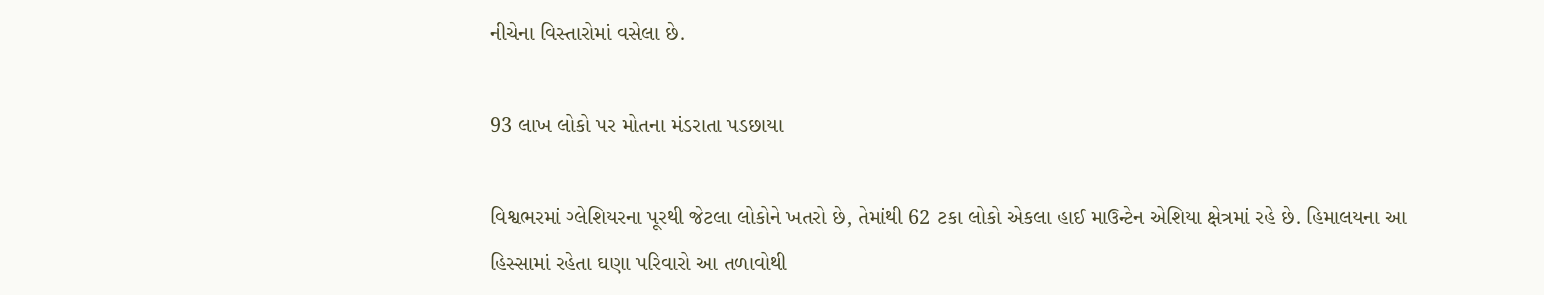નીચેના વિસ્તારોમાં વસેલા છે.

93 લાખ લોકો પર મોતના મંડરાતા પડછાયા

વિશ્વભરમાં ગ્લેશિયરના પૂરથી જેટલા લોકોને ખતરો છે, તેમાંથી 62 ટકા લોકો એકલા હાઈ માઉન્ટેન એશિયા ક્ષેત્રમાં રહે છે. હિમાલયના આ હિસ્સામાં રહેતા ઘણા પરિવારો આ તળાવોથી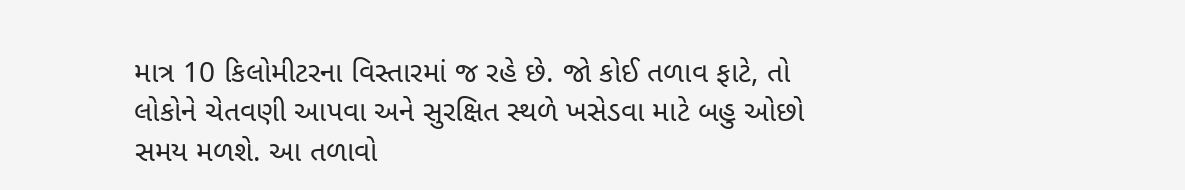માત્ર 10 કિલોમીટરના વિસ્તારમાં જ રહે છે. જો કોઈ તળાવ ફાટે, તો લોકોને ચેતવણી આપવા અને સુરક્ષિત સ્થળે ખસેડવા માટે બહુ ઓછો સમય મળશે. આ તળાવો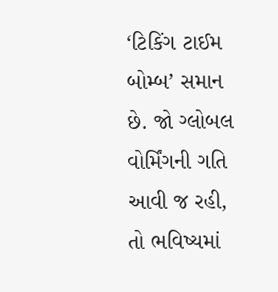‘ટિકિંગ ટાઈમ બોમ્બ’ સમાન છે. જો ગ્લોબલ વોર્મિંગની ગતિ આવી જ રહી, તો ભવિષ્યમાં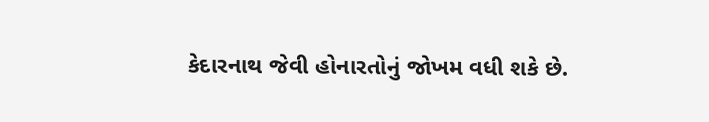કેદારનાથ જેવી હોનારતોનું જોખમ વધી શકે છે.